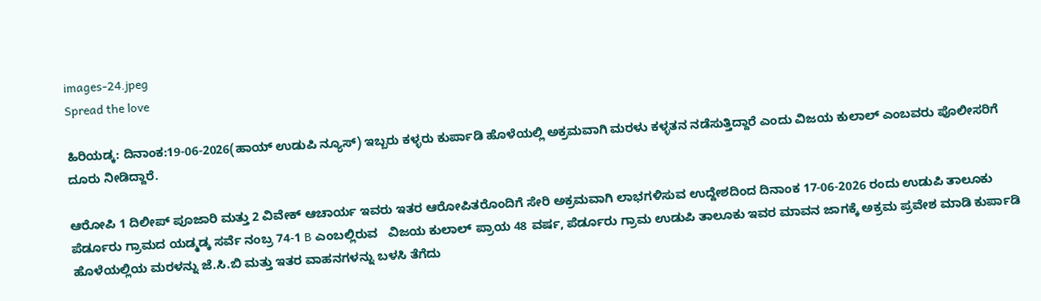images-24.jpeg
Spread the love

ಹಿರಿಯಡ್ಕ: ದಿನಾಂಕ:19-06-2026(ಹಾಯ್ ಉಡುಪಿ ನ್ಯೂಸ್) ಇಬ್ಬರು ಕಳ್ಳರು ಕುರ್ಪಾಡಿ ಹೊಳೆಯಲ್ಲಿ ಅಕ್ರಮವಾಗಿ ಮರಳು ಕಳ್ಳತನ ನಡೆಸುತ್ತಿದ್ದಾರೆ ಎಂದು ವಿಜಯ ಕುಲಾಲ್ ಎಂಬವರು ಪೊಲೀಸರಿಗೆ ದೂರು ನೀಡಿದ್ದಾರೆ.

ಆರೋಪಿ 1 ದಿಲೀಪ್‌ ಪೂಜಾರಿ ಮತ್ತು 2 ವಿವೇಕ್‌ ಆಚಾರ್ಯ ಇವರು ಇತರ ಆರೋಪಿತರೊಂದಿಗೆ ಸೇರಿ ಅಕ್ರಮವಾಗಿ ಲಾಭಗಳಿಸುವ ಉದ್ದೇಶದಿಂದ ದಿನಾಂಕ 17-06-2026 ರಂದು ಉಡುಪಿ ತಾಲೂಕು ಪೆರ್ಡೂರು ಗ್ರಾಮದ ಯಡ್ಮಡ್ಕ ಸರ್ವೆ ನಂಬ್ರ 74-1 B ಎಂಬಲ್ಲಿರುವ   ವಿಜಯ ಕುಲಾಲ್‌ ಪ್ರಾಯ 48 ವರ್ಷ, ಪೆರ್ಡೂರು ಗ್ರಾಮ ಉಡುಪಿ ತಾಲೂಕು ಇವರ ಮಾವನ ಜಾಗಕ್ಕೆ ಅಕ್ರಮ ಪ್ರವೇಶ ಮಾಡಿ ಕುರ್ಪಾಡಿ ಹೊಳೆಯಲ್ಲಿಯ ಮರಳನ್ನು ಜೆ.ಸಿ.ಬಿ ಮತ್ತು ಇತರ ವಾಹನಗಳನ್ನು ಬಳಸಿ ತೆಗೆದು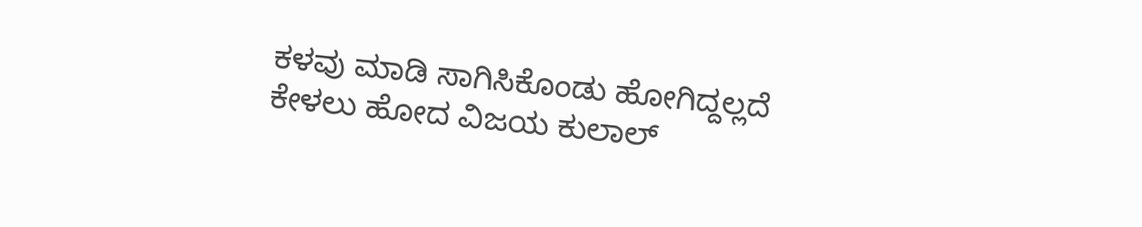ಕಳವು ಮಾಡಿ ಸಾಗಿಸಿಕೊಂಡು ಹೋಗಿದ್ದಲ್ಲದೆ ಕೇಳಲು ಹೋದ ವಿಜಯ ಕುಲಾಲ್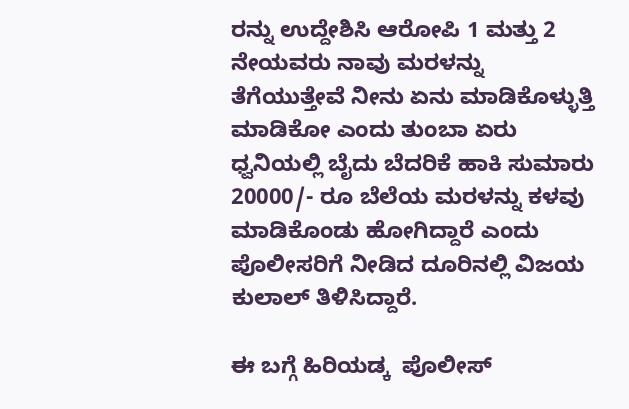ರನ್ನು ಉದ್ದೇಶಿಸಿ ಆರೋಪಿ 1 ಮತ್ತು 2 ನೇಯವರು ನಾವು ಮರಳನ್ನು ತೆಗೆಯುತ್ತೇವೆ ನೀನು ಏನು ಮಾಡಿಕೊಳ್ಳುತ್ತಿ ಮಾಡಿಕೋ ಎಂದು ತುಂಬಾ ಏರು ಧ್ವನಿಯಲ್ಲಿ ಬೈದು ಬೆದರಿಕೆ ಹಾಕಿ ಸುಮಾರು 20000/- ರೂ ಬೆಲೆಯ ಮರಳನ್ನು ಕಳವು ಮಾಡಿಕೊಂಡು ಹೋಗಿದ್ದಾರೆ ಎಂದು ಪೊಲೀಸರಿಗೆ ನೀಡಿದ ದೂರಿನಲ್ಲಿ ವಿಜಯ ಕುಲಾಲ್ ತಿಳಿಸಿದ್ದಾರೆ.

ಈ ಬಗ್ಗೆ ಹಿರಿಯಡ್ಕ  ಪೊಲೀಸ್‌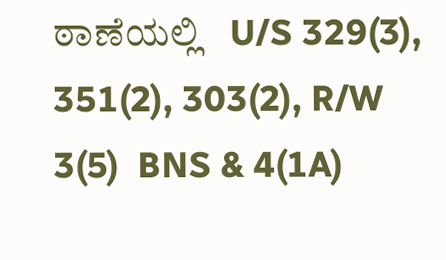ಠಾಣೆಯಲ್ಲಿ   U/S 329(3), 351(2), 303(2), R/W 3(5)  BNS & 4(1A)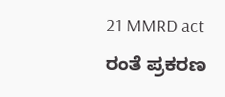21 MMRD act ರಂತೆ ಪ್ರಕರಣ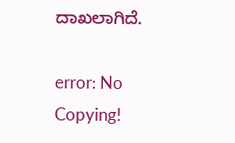ದಾಖಲಾಗಿದೆ.

error: No Copying!